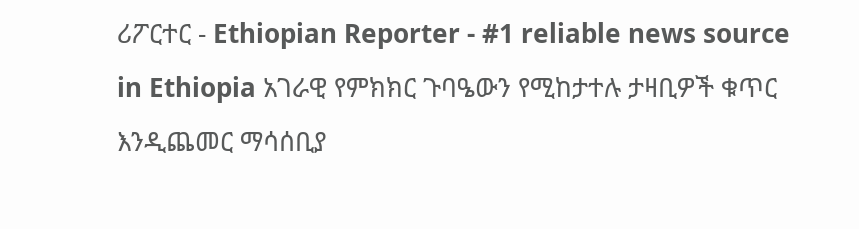ሪፖርተር - Ethiopian Reporter - #1 reliable news source in Ethiopia አገራዊ የምክክር ጉባዔውን የሚከታተሉ ታዛቢዎች ቁጥር እንዲጨመር ማሳሰቢያ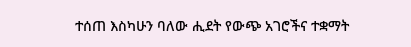ተሰጠ እስካሁን ባለው ሒደት የውጭ አገሮችና ተቋማት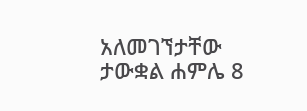አለመገኘታቸው ታውቋል ሐምሌ 8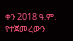ቀን 2018 ዓ.ም. የተጀመረውን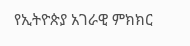የኢትዮጵያ አገራዊ ምክክር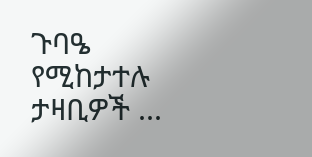ጉባዔ የሚከታተሉ ታዛቢዎች ...